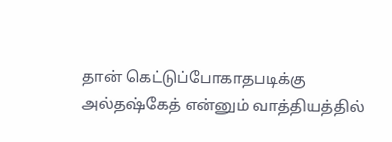தான் கெட்டுப்போகாதபடிக்கு அல்தஷ்கேத் என்னும் வாத்தியத்தில்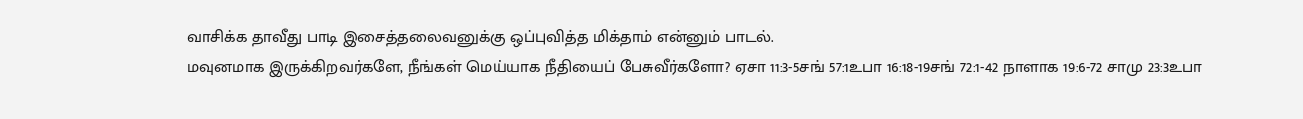வாசிக்க தாவீது பாடி இசைத்தலைவனுக்கு ஒப்புவித்த மிக்தாம் என்னும் பாடல்.
மவுனமாக இருக்கிறவர்களே, நீங்கள் மெய்யாக நீதியைப் பேசுவீர்களோ? ஏசா 11:3-5சங் 57:1உபா 16:18-19சங் 72:1-42 நாளாக 19:6-72 சாமு 23:3உபா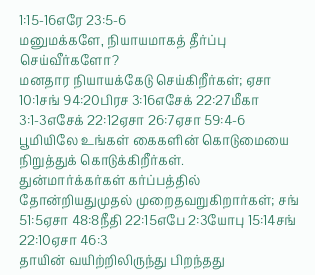1:15-16எரே 23:5-6
மனுமக்களே, நியாயமாகத் தீர்ப்பு செய்வீர்களோ?
மனதார நியாயக்கேடு செய்கிறீர்கள்; ஏசா 10:1சங் 94:20பிரச 3:16எசேக் 22:27மீகா 3:1-3எசேக் 22:12ஏசா 26:7ஏசா 59:4-6
பூமியிலே உங்கள் கைகளின் கொடுமையை நிறுத்துக் கொடுக்கிறீர்கள்.
துன்மார்க்கர்கள் கர்ப்பத்தில் தோன்றியதுமுதல் முறைதவறுகிறார்கள்; சங் 51:5ஏசா 48:8நீதி 22:15எபே 2:3யோபு 15:14சங் 22:10ஏசா 46:3
தாயின் வயிற்றிலிருந்து பிறந்தது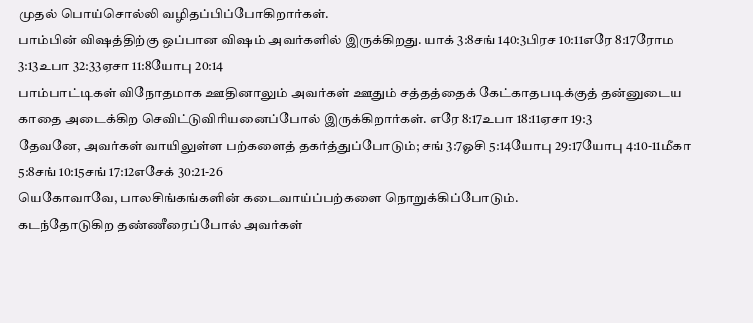முதல் பொய்சொல்லி வழிதப்பிப்போகிறார்கள்.
பாம்பின் விஷத்திற்கு ஒப்பான விஷம் அவர்களில் இருக்கிறது. யாக் 3:8சங் 140:3பிரச 10:11எரே 8:17ரோம 3:13உபா 32:33ஏசா 11:8யோபு 20:14
பாம்பாட்டிகள் விநோதமாக ஊதினாலும் அவர்கள் ஊதும் சத்தத்தைக் கேட்காதபடிக்குத் தன்னுடைய காதை அடைக்கிற செவிட்டுவிரியனைப்போல் இருக்கிறார்கள். எரே 8:17உபா 18:11ஏசா 19:3
தேவனே, அவர்கள் வாயிலுள்ள பற்களைத் தகர்த்துப்போடும்; சங் 3:7ஓசி 5:14யோபு 29:17யோபு 4:10-11மீகா 5:8சங் 10:15சங் 17:12எசேக் 30:21-26
யெகோவாவே, பாலசிங்கங்களின் கடைவாய்ப்பற்களை நொறுக்கிப்போடும்.
கடந்தோடுகிற தண்ணீரைப்போல் அவர்கள்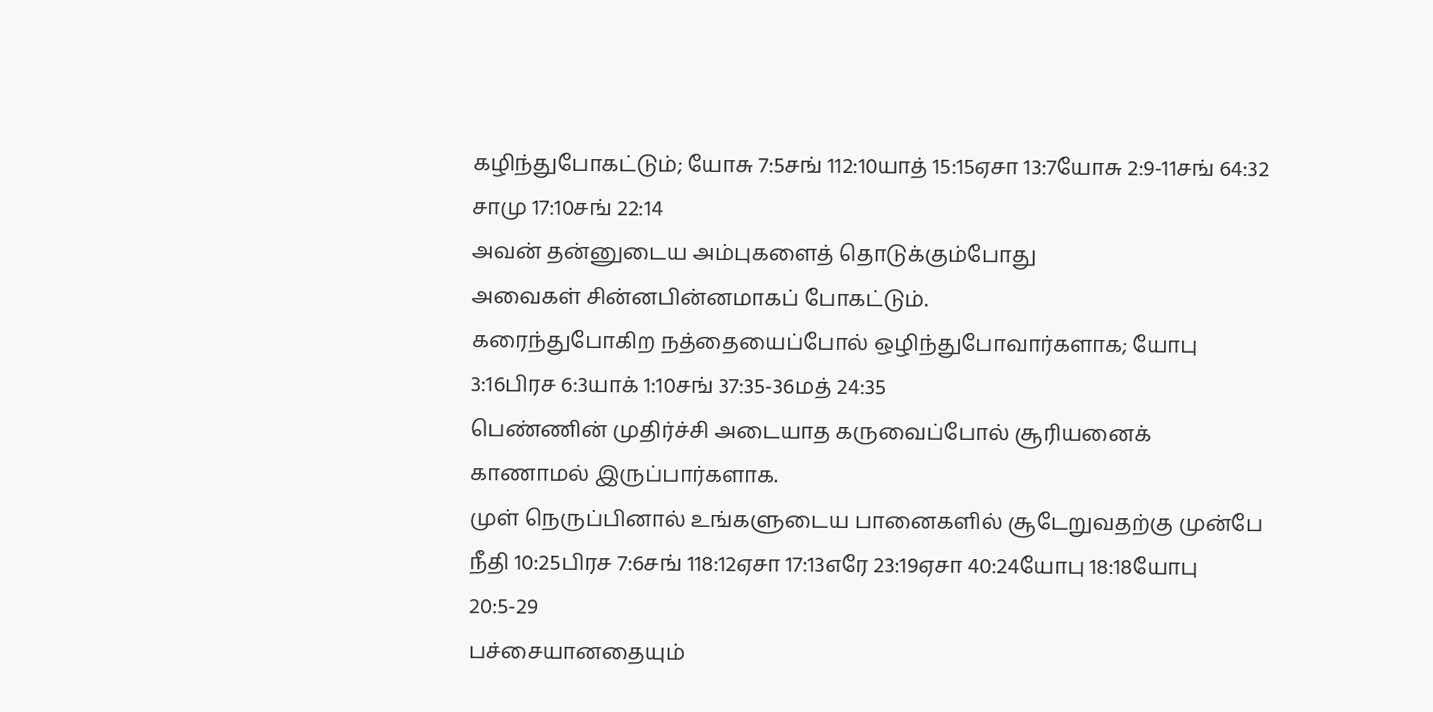கழிந்துபோகட்டும்; யோசு 7:5சங் 112:10யாத் 15:15ஏசா 13:7யோசு 2:9-11சங் 64:32 சாமு 17:10சங் 22:14
அவன் தன்னுடைய அம்புகளைத் தொடுக்கும்போது
அவைகள் சின்னபின்னமாகப் போகட்டும்.
கரைந்துபோகிற நத்தையைப்போல் ஒழிந்துபோவார்களாக; யோபு 3:16பிரச 6:3யாக் 1:10சங் 37:35-36மத் 24:35
பெண்ணின் முதிர்ச்சி அடையாத கருவைப்போல் சூரியனைக் காணாமல் இருப்பார்களாக.
முள் நெருப்பினால் உங்களுடைய பானைகளில் சூடேறுவதற்கு முன்பே நீதி 10:25பிரச 7:6சங் 118:12ஏசா 17:13எரே 23:19ஏசா 40:24யோபு 18:18யோபு 20:5-29
பச்சையானதையும்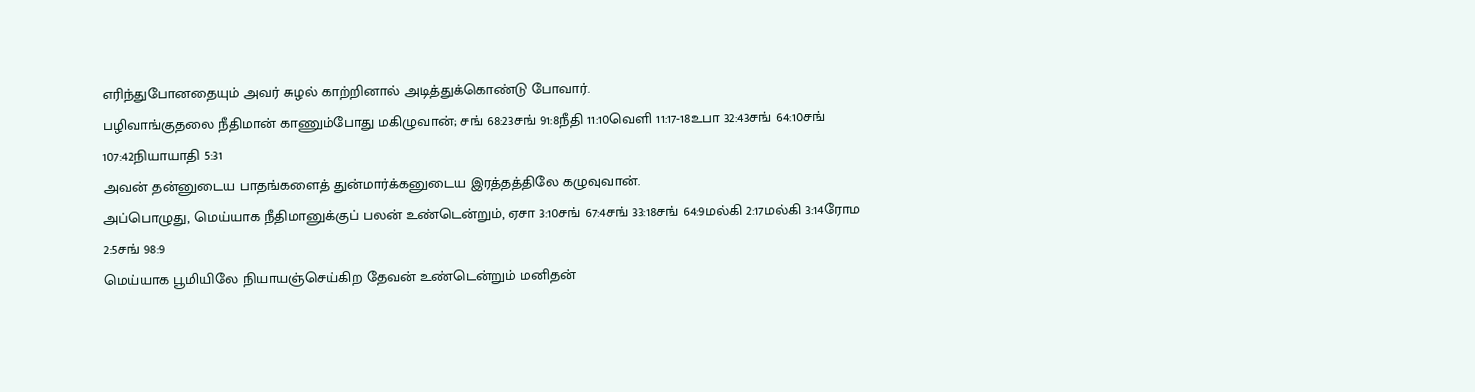எரிந்துபோனதையும் அவர் சுழல் காற்றினால் அடித்துக்கொண்டு போவார்.
பழிவாங்குதலை நீதிமான் காணும்போது மகிழுவான்; சங் 68:23சங் 91:8நீதி 11:10வெளி 11:17-18உபா 32:43சங் 64:10சங் 107:42நியாயாதி 5:31
அவன் தன்னுடைய பாதங்களைத் துன்மார்க்கனுடைய இரத்தத்திலே கழுவுவான்.
அப்பொழுது, மெய்யாக நீதிமானுக்குப் பலன் உண்டென்றும், ஏசா 3:10சங் 67:4சங் 33:18சங் 64:9மல்கி 2:17மல்கி 3:14ரோம 2:5சங் 98:9
மெய்யாக பூமியிலே நியாயஞ்செய்கிற தேவன் உண்டென்றும் மனிதன்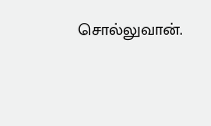சொல்லுவான்.